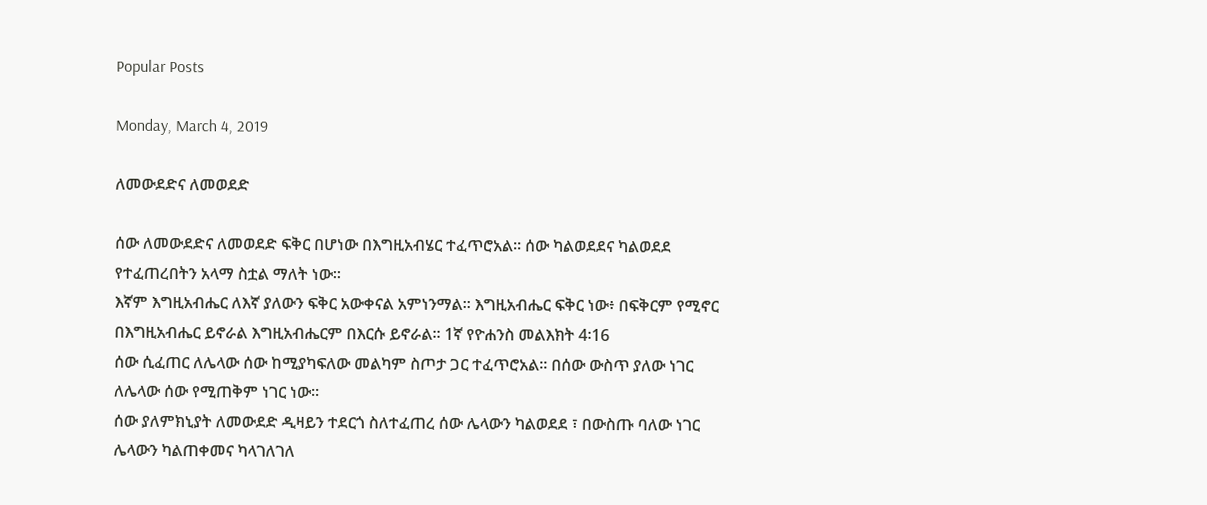Popular Posts

Monday, March 4, 2019

ለመውደድና ለመወደድ

ሰው ለመውደድና ለመወደድ ፍቅር በሆነው በእግዚአብሄር ተፈጥሮአል፡፡ ሰው ካልወደደና ካልወደደ የተፈጠረበትን አላማ ስቷል ማለት ነው፡፡
እኛም እግዚአብሔር ለእኛ ያለውን ፍቅር አውቀናል አምነንማል። እግዚአብሔር ፍቅር ነው፥ በፍቅርም የሚኖር በእግዚአብሔር ይኖራል እግዚአብሔርም በእርሱ ይኖራል። 1ኛ የዮሐንስ መልእክት 4፡16
ሰው ሲፈጠር ለሌላው ሰው ከሚያካፍለው መልካም ስጦታ ጋር ተፈጥሮአል፡፡ በሰው ውስጥ ያለው ነገር ለሌላው ሰው የሚጠቅም ነገር ነው፡፡
ሰው ያለምክኒያት ለመውደድ ዲዛይን ተደርጎ ስለተፈጠረ ሰው ሌላውን ካልወደደ ፣ በውስጡ ባለው ነገር ሌላውን ካልጠቀመና ካላገለገለ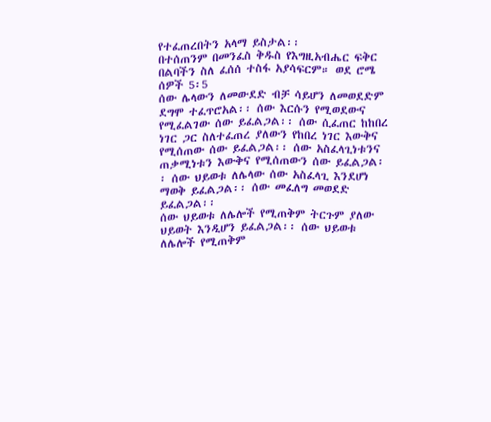የተፈጠረበትን አላማ ይስታል፡፡
በተሰጠንም በመንፈስ ቅዱስ የእግዚአብሔር ፍቅር በልባችን ስለ ፈሰሰ ተስፋ አያሳፍርም። ወደ ሮሜ ሰዎች 5፡5
ሰው ሌላውን ለመውደድ ብቻ ሳይሆን ለመወደድም ደግሞ ተፈጥሮአል፡፡ ሰው እርሱን የሚወደውና የሚፈልገው ሰው ይፈልጋል፡፡ ሰው ሲፈጠር ከከበረ ነገር ጋር ስለተፈጠረ ያለውን የከበረ ነገር እውቅና የሚሰጠው ሰው ይፈልጋል፡፡ ሰው አስፈላጊነቱንና ጠቃሚነቱን እውቅና የሚሰጠውን ሰው ይፈልጋል፡፡ ሰው ህይወቱ ለሌላው ሰው አስፈላጊ እንደሆነ ማወቅ ይፈልጋል፡፡ ሰው መፈለግ መወደድ ይፈልጋል፡፡
ሰው ህይወቱ ለሌሎች የሚጠቅም ትርጉም ያለው ህይወት እንዲሆን ይፈልጋል፡፡ ሰው ህይወቱ ለሌሎች የሚጠቅም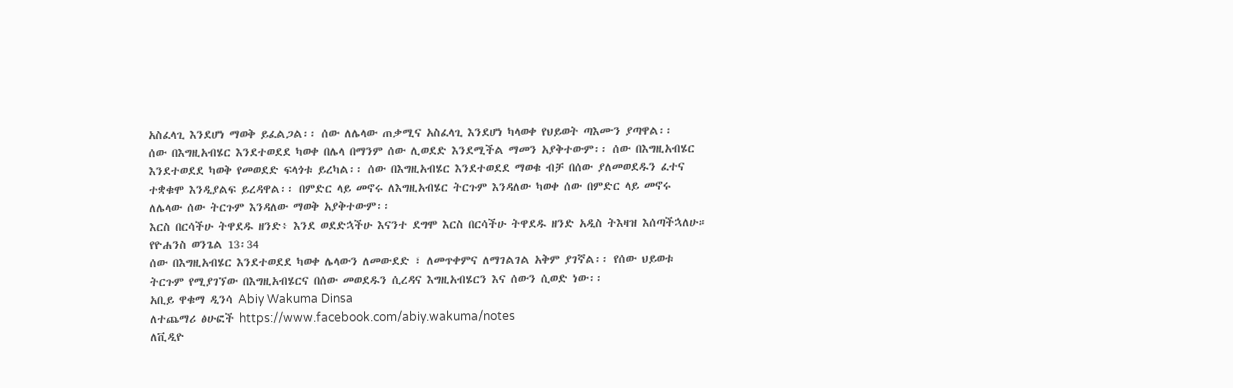አስፈላጊ እንደሆነ ማወቅ ይፈልጋል፡፡ ሰው ለሌላው ጠቃሚና አስፈላጊ እንደሆነ ካላወቀ የህይወት ጣእሙን ያጣዋል፡፡
ሰው በእግዚአብሄር እንደተወደደ ካወቀ በሌላ በማንም ሰው ሊወደድ እንደሚችል ማመን አያቅተውም፡፡ ሰው በእግዚአብሄር እንደተወደደ ካወቅ የመወደድ ፍላጎቱ ይረካል፡፡ ሰው በእግዚአብሄር እንደተወደደ ማወቁ ብቻ በሰው ያለመወደዱን ፈተና ተቋቁሞ እንዲያልፍ ይረዳዋል፡፡ በምድር ላይ መኖሩ ለእግዚአብሄር ትርጉም እንዳለው ካወቀ ሰው በምድር ላይ መኖሩ ለሌላው ሰው ትርጉም እንዳለው ማወቅ አያቅተውም፡፡
እርስ በርሳችሁ ትዋደዱ ዘንድ፥ እንደ ወደድኋችሁ እናንተ ደግሞ እርስ በርሳችሁ ትዋደዱ ዘንድ አዲስ ትእዛዝ እሰጣችኋለሁ። የዮሐንስ ወንጌል 13፡34
ሰው በእግዚአብሄር እንደተወደደ ካወቀ ሌላውን ለመውደድ ፣ ለመጥቀምና ለማገልገል አቅም ያገኛል፡፡ የሰው ህይወቱ ትርጉም የሚያገኘው በእግዚአብሄርና በሰው መወደዱን ሲረዳና እግዚአብሄርን እና ሰውን ሲወድ ነው፡፡
አቢይ ዋቁማ ዲንሳ Abiy Wakuma Dinsa
ለተጨማሪ ፅሁፎች https://www.facebook.com/abiy.wakuma/notes
ለቪዲዮ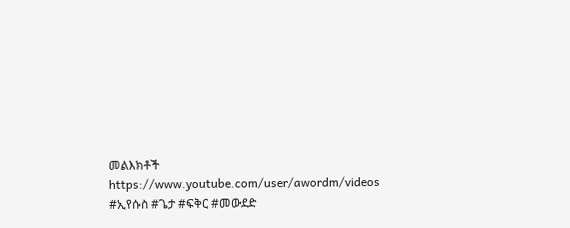መልእክቶች https://www.youtube.com/user/awordm/videos
#ኢየሱስ #ጌታ #ፍቅር #መውደድ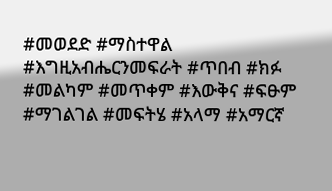#መወደድ #ማስተዋል #እግዚአብሔርንመፍራት #ጥበብ #ክፉ #መልካም #መጥቀም #እውቅና #ፍፁም #ማገልገል #መፍትሄ #አላማ #አማርኛ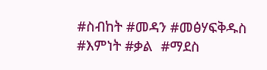#ስብከት #መዳን #መፅሃፍቅዱስ  #እምነት #ቃል  #ማደስ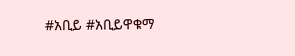#አቢይ #አቢይዋቁማ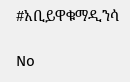#አቢይዋቁማዲንሳ

No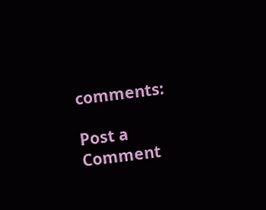comments:

Post a Comment